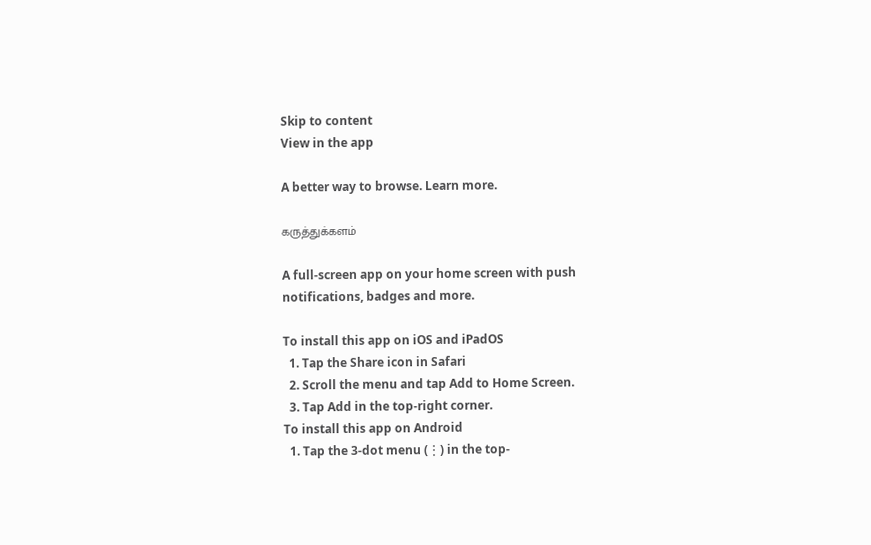Skip to content
View in the app

A better way to browse. Learn more.

கருத்துக்களம்

A full-screen app on your home screen with push notifications, badges and more.

To install this app on iOS and iPadOS
  1. Tap the Share icon in Safari
  2. Scroll the menu and tap Add to Home Screen.
  3. Tap Add in the top-right corner.
To install this app on Android
  1. Tap the 3-dot menu (⋮) in the top-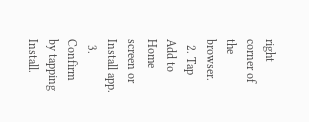right corner of the browser.
  2. Tap Add to Home screen or Install app.
  3. Confirm by tapping Install.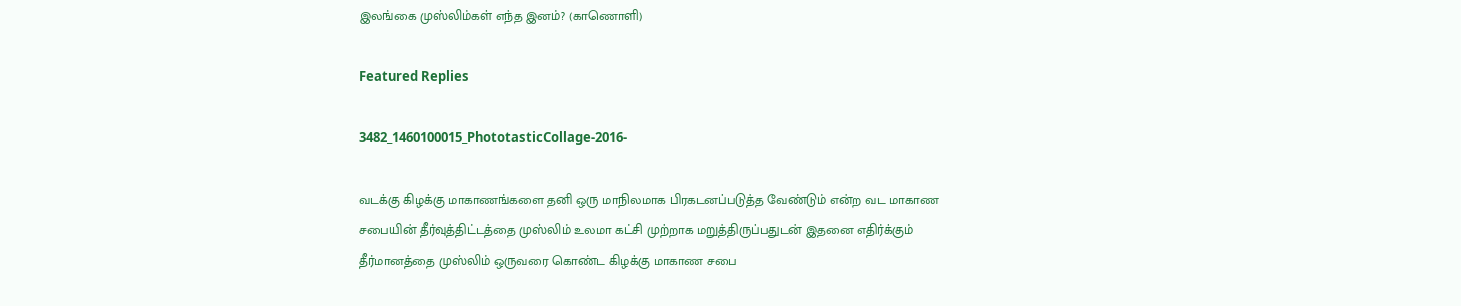இலங்கை முஸ்லிம்கள் எந்த இனம்? (காணொளி)

Featured Replies

3482_1460100015_PhototasticCollage-2016-

வடக்கு கிழக்கு மாகாணங்களை தனி ஒரு மாநிலமாக பிரகடனப்படுத்த வேண்டும் என்ற வட மாகாண சபையின் தீர்வுத்திட்டத்தை முஸ்லிம் உலமா கட்சி முற்றாக மறுத்திருப்பதுடன் இதனை எதிர்க்கும் தீர்மானத்தை முஸ்லிம் ஒருவரை கொண்ட கிழக்கு மாகாண சபை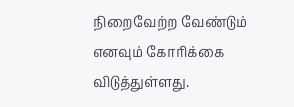நிறைவேற்ற வேண்டும் எனவும் கோரிக்கை விடுத்துள்ளது.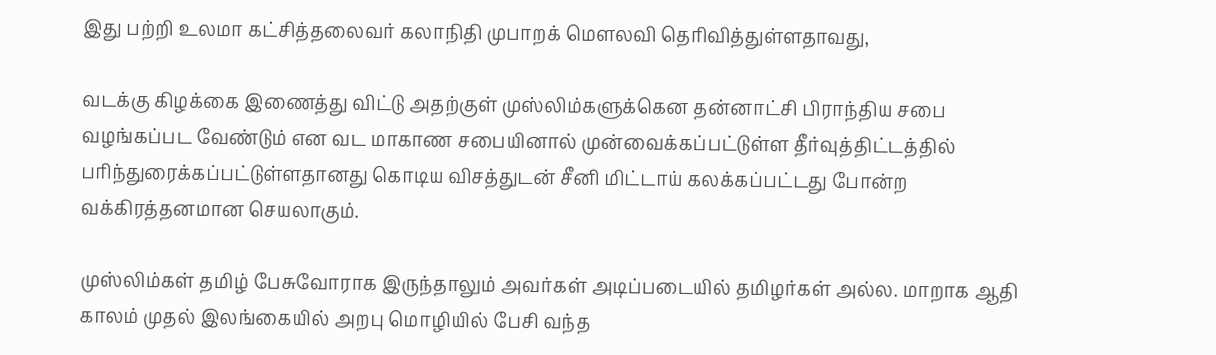இது பற்றி உலமா கட்சித்தலைவர் கலாநிதி முபாறக் மௌலவி தெரிவித்துள்ளதாவது,

வடக்கு கிழக்கை இணைத்து விட்டு அதற்குள் முஸ்லிம்களுக்கென தன்னாட்சி பிராந்திய சபை வழங்கப்பட வேண்டும் என வட மாகாண சபையினால் முன்வைக்கப்பட்டுள்ள தீர்வுத்திட்டத்தில் பரிந்துரைக்கப்பட்டுள்ளதானது கொடிய விசத்துடன் சீனி மிட்டாய் கலக்கப்பட்டது போன்ற வக்கிரத்தனமான செயலாகும்.

முஸ்லிம்கள் தமிழ் பேசுவோராக இருந்தாலும் அவர்கள் அடிப்படையில் தமிழர்கள் அல்ல. மாறாக ஆதி காலம் முதல் இலங்கையில் அறபு மொழியில் பேசி வந்த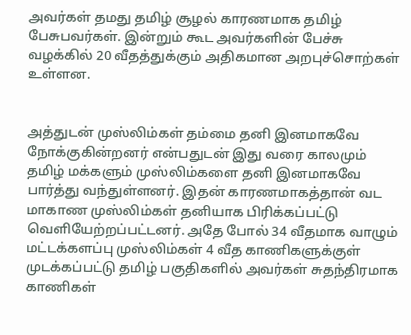அவர்கள் தமது தமிழ் சூழல் காரணமாக தமிழ் பேசுபவர்கள். இன்றும் கூட அவர்களின் பேச்சு வழக்கில் 20 வீதத்துக்கும் அதிகமான அறபுச்சொற்கள் உள்ளன.


அத்துடன் முஸ்லிம்கள் தம்மை தனி இனமாகவே நோக்குகின்றனர் என்பதுடன் இது வரை காலமும் தமிழ் மக்களும் முஸ்லிம்களை தனி இனமாகவே பார்த்து வந்துள்ளனர். இதன் காரணமாகத்தான் வட மாகாண முஸ்லிம்கள் தனியாக பிரிக்கப்பட்டு வெளியேற்றப்பட்டனர். அதே போல் 34 வீதமாக வாழும் மட்டக்களப்பு முஸ்லிம்கள் 4 வீத காணிகளுக்குள் முடக்கப்பட்டு தமிழ் பகுதிகளில் அவர்கள் சுதந்திரமாக காணிகள்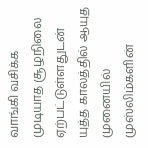வாங்கி வசிக்க முடியாத சூழநிலை ஏற்பட்டுள்ளதுடன் யுத்த காலத்தில் ஆயுத முனையில் முஸ்லிம்களின்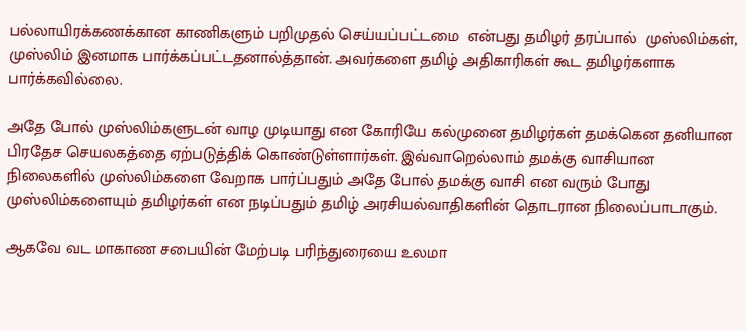பல்லாயிரக்கணக்கான காணிகளும் பறிமுதல் செய்யப்பட்டமை  என்பது தமிழர் தரப்பால்  முஸ்லிம்கள், முஸ்லிம் இனமாக பார்க்கப்பட்டதனால்த்தான். அவர்களை தமிழ் அதிகாரிகள் கூட தமிழர்களாக பார்க்கவில்லை.

அதே போல் முஸ்லிம்களுடன் வாழ முடியாது என கோரியே கல்முனை தமிழர்கள் தமக்கென தனியான பிரதேச செயலகத்தை ஏற்படுத்திக் கொண்டுள்ளார்கள். இவ்வாறெல்லாம் தமக்கு வாசியான நிலைகளில் முஸ்லிம்களை வேறாக பார்ப்பதும் அதே போல் தமக்கு வாசி என வரும் போது முஸ்லிம்களையும் தமிழர்கள் என நடிப்பதும் தமிழ் அரசியல்வாதிகளின் தொடரான நிலைப்பாடாகும்.

ஆகவே வட மாகாண சபையின் மேற்படி பரிந்துரையை உலமா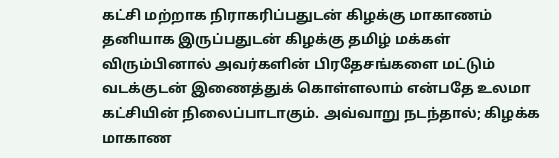கட்சி மற்றாக நிராகரிப்பதுடன் கிழக்கு மாகாணம் தனியாக இருப்பதுடன் கிழக்கு தமிழ் மக்கள் விரும்பினால் அவர்களின் பிரதேசங்களை மட்டும் வடக்குடன் இணைத்துக் கொள்ளலாம் என்பதே உலமா கட்சியின் நிலைப்பாடாகும். அவ்வாறு நடந்தால்; கிழக்க மாகாண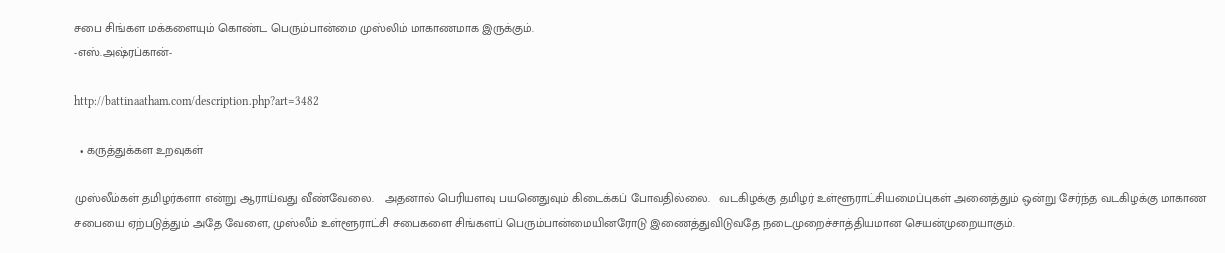சபை சிங்கள மக்களையும் கொண்ட பெரும்பான்மை முஸ்லிம் மாகாணமாக இருக்கும்.
-எஸ்.அஷ்ரப்கான்-

http://battinaatham.com/description.php?art=3482

  • கருத்துக்கள உறவுகள்

முஸ்லீம்கள் தமிழர்களா என்று ஆராய்வது வீண்வேலை.   அதனால் பெரியளவு பயனெதுவும் கிடைக்கப் போவதில்லை.   வடகிழக்கு தமிழர் உள்ளூராட்சியமைப்புகள் அனைத்தும் ஒன்று சேர்ந்த வடகிழக்கு மாகாண சபையை ஏற்படுத்தும் அதே வேளை, முஸ்லீம் உள்ளூராட்சி சபைகளை சிங்களப் பெரும்பான்மையினரோடு இணைத்துவிடுவதே நடைமுறைச்சாத்தியமான செயன்முறையாகும்.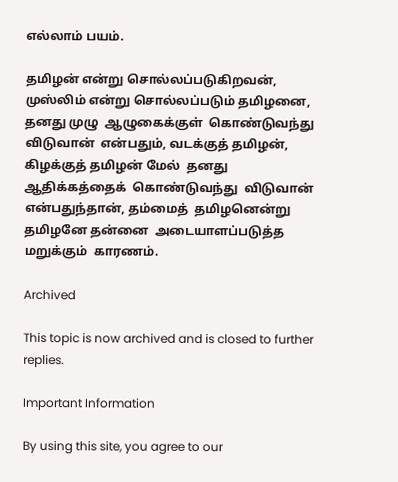எல்லாம் பயம்.

தமிழன் என்று சொல்லப்படுகிறவன்,  முஸ்லிம் என்று சொல்லப்படும் தமிழனை,  தனது முழு  ஆழுகைக்குள்  கொண்டுவந்து  விடுவான்  என்பதும், வடக்குத் தமிழன்,  கிழக்குத் தமிழன் மேல்  தனது  ஆதிக்கத்தைக்  கொண்டுவந்து  விடுவான்  என்பதுந்தான், தம்மைத்  தமிழனென்று  தமிழனே தன்னை  அடையாளப்படுத்த  மறுக்கும்  காரணம்.

Archived

This topic is now archived and is closed to further replies.

Important Information

By using this site, you agree to our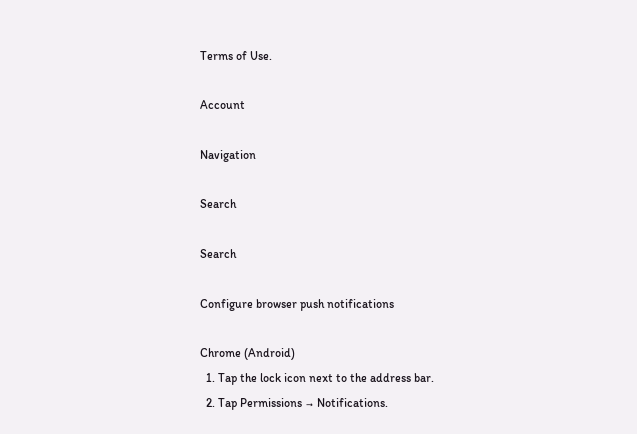Terms of Use.

Account

Navigation

Search

Search

Configure browser push notifications

Chrome (Android)
  1. Tap the lock icon next to the address bar.
  2. Tap Permissions → Notifications.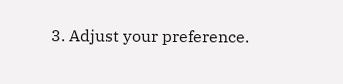3. Adjust your preference.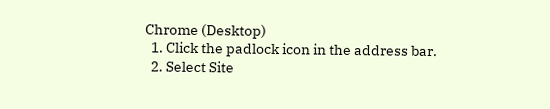Chrome (Desktop)
  1. Click the padlock icon in the address bar.
  2. Select Site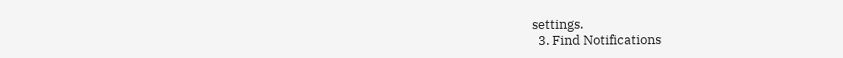settings.
  3. Find Notifications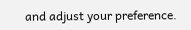and adjust your preference.